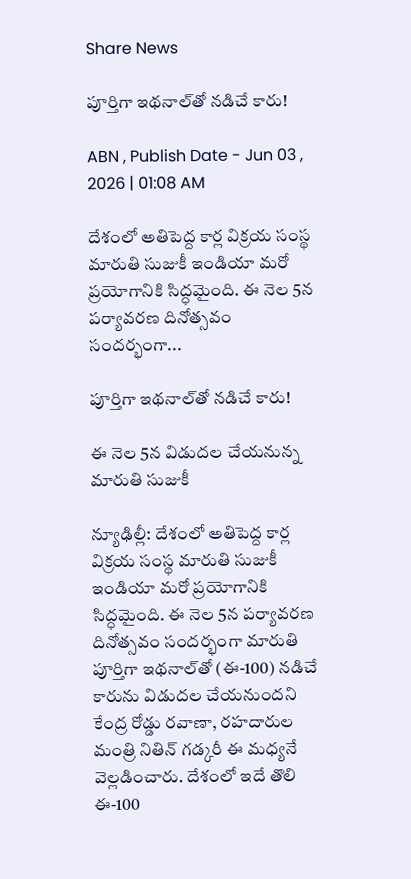Share News

పూర్తిగా ఇథనాల్‌తో నడిచే కారు!

ABN , Publish Date - Jun 03 , 2026 | 01:08 AM

దేశంలో అతిపెద్ద కార్ల విక్రయ సంస్థ మారుతి సుజుకీ ఇండియా మరో ప్రయోగానికి సిద్ధమైంది. ఈ నెల 5న పర్యావరణ దినోత్సవం సందర్భంగా...

పూర్తిగా ఇథనాల్‌తో నడిచే కారు!

ఈ నెల 5న విడుదల చేయనున్న మారుతి సుజుకీ

న్యూఢిల్లీ: దేశంలో అతిపెద్ద కార్ల విక్రయ సంస్థ మారుతి సుజుకీ ఇండియా మరో ప్రయోగానికి సిద్ధమైంది. ఈ నెల 5న పర్యావరణ దినోత్సవం సందర్భంగా మారుతి పూర్తిగా ఇథనాల్‌తో (ఈ-100) నడిచే కారును విడుదల చేయనుందని కేంద్ర రోడ్డు రవాణా, రహదారుల మంత్రి నితిన్‌ గడ్కరీ ఈ మధ్యనే వెల్లడించారు. దేశంలో ఇదే తొలి ఈ-100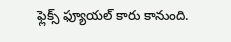ఫ్లెక్స్‌ ఫ్యూయల్‌ కారు కానుంది.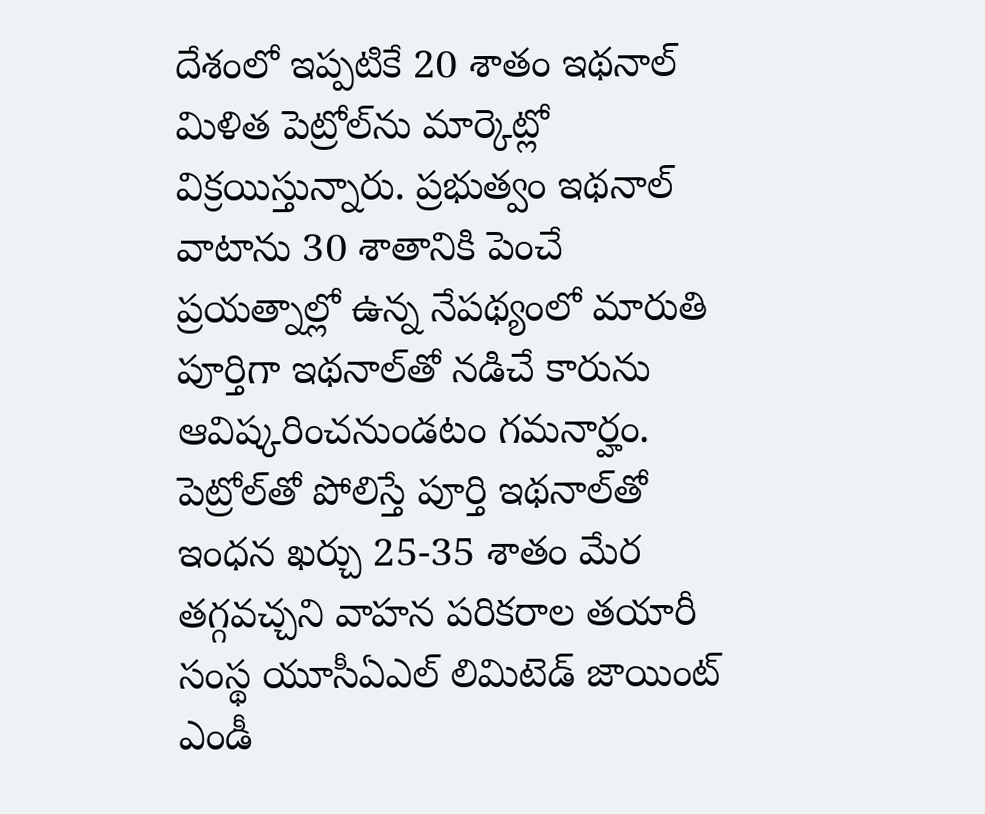దేశంలో ఇప్పటికే 20 శాతం ఇథనాల్‌ మిళిత పెట్రోల్‌ను మార్కెట్లో విక్రయిస్తున్నారు. ప్రభుత్వం ఇథనాల్‌ వాటాను 30 శాతానికి పెంచే ప్రయత్నాల్లో ఉన్న నేపథ్యంలో మారుతి పూర్తిగా ఇథనాల్‌తో నడిచే కారును ఆవిష్కరించనుండటం గమనార్హం. పెట్రోల్‌తో పోలిస్తే పూర్తి ఇథనాల్‌తో ఇంధన ఖర్చు 25-35 శాతం మేర తగ్గవచ్చని వాహన పరికరాల తయారీ సంస్థ యూసీఏఎల్‌ లిమిటెడ్‌ జాయింట్‌ ఎండీ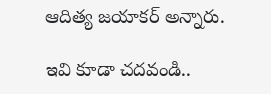ఆదిత్య జయాకర్‌ అన్నారు.

ఇవి కూడా చదవండి..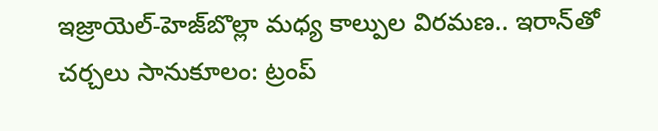ఇజ్రాయెల్-హెజ్‌బొల్లా మధ్య కాల్పుల విరమణ.. ఇరాన్‌తో చర్చలు సానుకూలం: ట్రంప్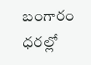బంగారం ధరల్లో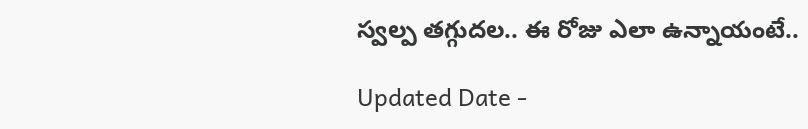స్వల్ప తగ్గుదల.. ఈ రోజు ఎలా ఉన్నాయంటే..

Updated Date -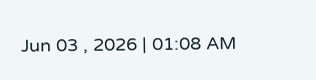Jun 03 , 2026 | 01:08 AM